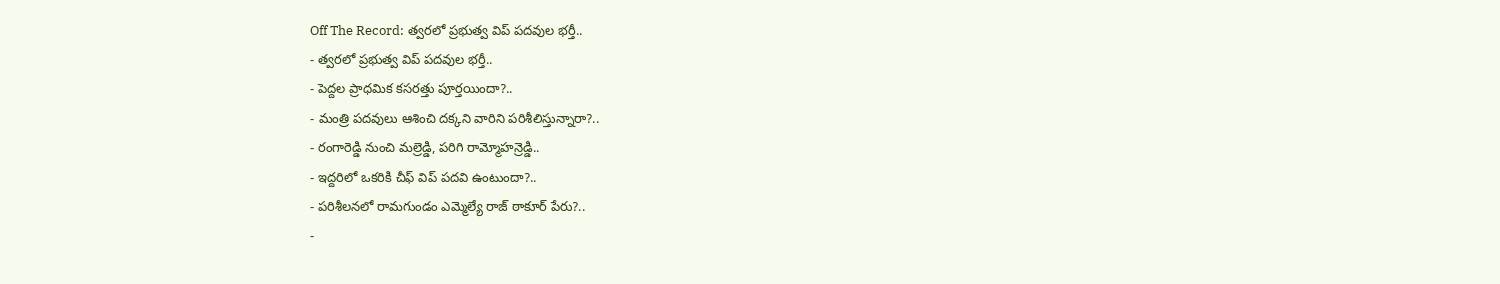Off The Record: త్వరలో ప్రభుత్వ విప్ పదవుల భర్తీ..
- త్వరలో ప్రభుత్వ విప్ పదవుల భర్తీ..
- పెద్దల ప్రాధమిక కసరత్తు పూర్తయిందా?..
- మంత్రి పదవులు ఆశించి దక్కని వారిని పరిశీలిస్తున్నారా?..
- రంగారెడ్డి నుంచి మల్రెడ్డి, పరిగి రామ్మోహన్రెడ్డి..
- ఇద్దరిలో ఒకరికి చీఫ్ విప్ పదవి ఉంటుందా?..
- పరిశీలనలో రామగుండం ఎమ్మెల్యే రాజ్ ఠాకూర్ పేరు?..
-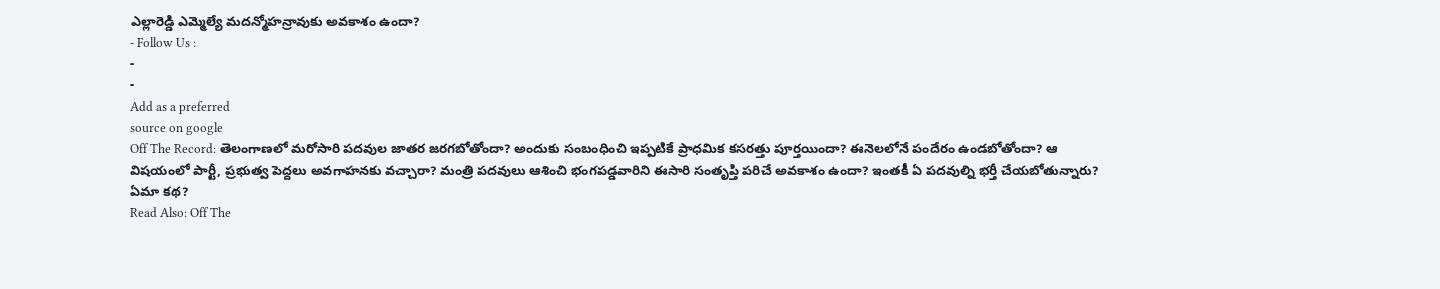ఎల్లారెడ్డి ఎమ్మెల్యే మదన్మోహన్రావుకు అవకాశం ఉందా?
- Follow Us :
-
-
Add as a preferred
source on google
Off The Record: తెలంగాణలో మరోసారి పదవుల జాతర జరగబోతోందా? అందుకు సంబంధించి ఇప్పటికే ప్రాధమిక కసరత్తు పూర్తయిందా? ఈనెలలోనే పందేరం ఉండబోతోందా? ఆ విషయంలో పార్టీ, ప్రభుత్వ పెద్దలు అవగాహనకు వచ్చారా? మంత్రి పదవులు ఆశించి భంగపడ్డవారిని ఈసారి సంతృప్తి పరిచే అవకాశం ఉందా? ఇంతకీ ఏ పదవుల్ని భర్తీ చేయబోతున్నారు? ఏమా కథ?
Read Also: Off The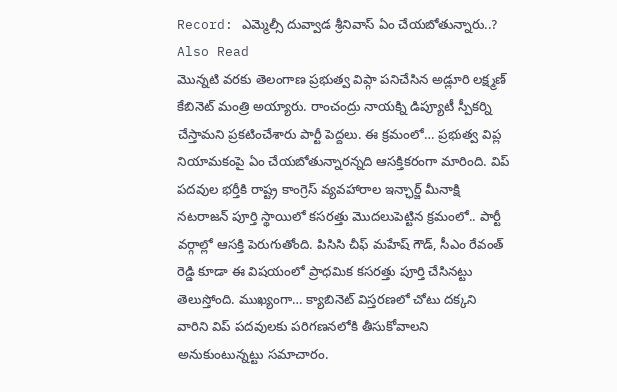Record: ఎమ్మెల్సీ దువ్వాడ శ్రీనివాస్ ఏం చేయబోతున్నారు..?
Also Read
మొన్నటి వరకు తెలంగాణ ప్రభుత్వ విప్గా పనిచేసిన అడ్లూరి లక్ష్మణ్ కేబినెట్ మంత్రి అయ్యారు. రాంచంద్రు నాయక్ని డిప్యూటీ స్పీకర్ని చేస్తామని ప్రకటించేశారు పార్టీ పెద్దలు. ఈ క్రమంలో… ప్రభుత్వ విప్ల నియామకంపై ఏం చేయబోతున్నారన్నది ఆసక్తికరంగా మారింది. విప్ పదవుల భర్తీకి రాష్ట్ర కాంగ్రెస్ వ్యవహారాల ఇన్ఛార్జ్ మీనాక్షి నటరాజన్ పూర్తి స్థాయిలో కసరత్తు మొదలుపెట్టిన క్రమంలో.. పార్టీ వర్గాల్లో ఆసక్తి పెరుగుతోంది. పిసిసి చీఫ్ మహేష్ గౌడ్, సీఎం రేవంత్ రెడ్డి కూడా ఈ విషయంలో ప్రాధమిక కసరత్తు పూర్తి చేసినట్టు తెలుస్తోంది. ముఖ్యంగా… క్యాబినెట్ విస్తరణలో చోటు దక్కని వారిని విప్ పదవులకు పరిగణనలోకి తీసుకోవాలని అనుకుంటున్నట్టు సమాచారం.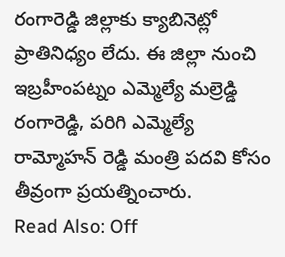రంగారెడ్డి జిల్లాకు క్యాబినెట్లో ప్రాతినిధ్యం లేదు. ఈ జిల్లా నుంచి ఇబ్రహీంపట్నం ఎమ్మెల్యే మల్రెడ్డి రంగారెడ్డి, పరిగి ఎమ్మెల్యే రామ్మోహన్ రెడ్డి మంత్రి పదవి కోసం తీవ్రంగా ప్రయత్నించారు.
Read Also: Off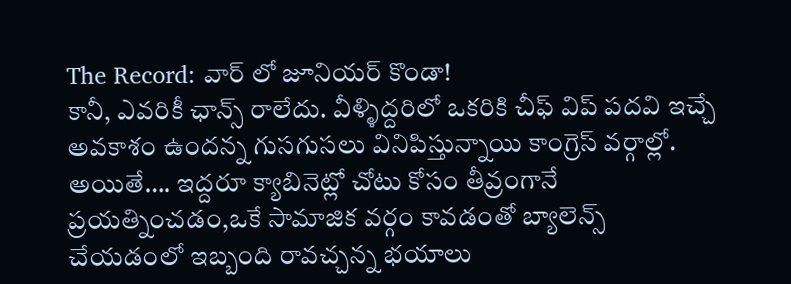The Record: వార్ లో జూనియర్ కొండా!
కానీ, ఎవరికీ ఛాన్స్ రాలేదు. వీళ్ళిద్దరిలో ఒకరికి చీఫ్ విప్ పదవి ఇచ్చే అవకాశం ఉందన్న గుసగుసలు వినిపిస్తున్నాయి కాంగ్రెస్ వర్గాల్లో. అయితే…. ఇద్దరూ క్యాబినెట్లో చోటు కోసం తీవ్రంగానే ప్రయత్నించడం,ఒకే సామాజిక వర్గం కావడంతో బ్యాలెన్స్ చేయడంలో ఇబ్బంది రావచ్చన్న భయాలు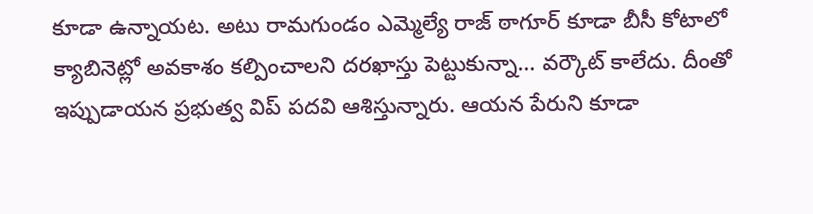కూడా ఉన్నాయట. అటు రామగుండం ఎమ్మెల్యే రాజ్ ఠాగూర్ కూడా బీసీ కోటాలో క్యాబినెట్లో అవకాశం కల్పించాలని దరఖాస్తు పెట్టుకున్నా… వర్కౌట్ కాలేదు. దీంతో ఇప్పుడాయన ప్రభుత్వ విప్ పదవి ఆశిస్తున్నారు. ఆయన పేరుని కూడా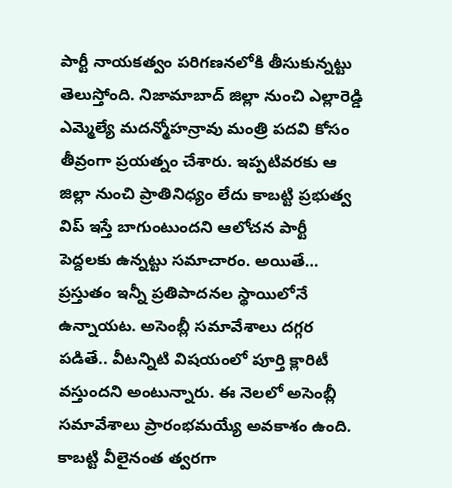పార్టీ నాయకత్వం పరిగణనలోకి తీసుకున్నట్టు తెలుస్తోంది. నిజామాబాద్ జిల్లా నుంచి ఎల్లారెడ్డి ఎమ్మెల్యే మదన్మోహన్రావు మంత్రి పదవి కోసం తీవ్రంగా ప్రయత్నం చేశారు. ఇప్పటివరకు ఆ జిల్లా నుంచి ప్రాతినిధ్యం లేదు కాబట్టి ప్రభుత్వ విప్ ఇస్తే బాగుంటుందని ఆలోచన పార్టీ పెద్దలకు ఉన్నట్టు సమాచారం. అయితే… ప్రస్తుతం ఇన్నీ ప్రతిపాదనల స్థాయిలోనే ఉన్నాయట. అసెంబ్లీ సమావేశాలు దగ్గర పడితే.. వీటన్నిటి విషయంలో పూర్తి క్లారిటీ వస్తుందని అంటున్నారు. ఈ నెలలో అసెంబ్లీ సమావేశాలు ప్రారంభమయ్యే అవకాశం ఉంది. కాబట్టి వీలైనంత త్వరగా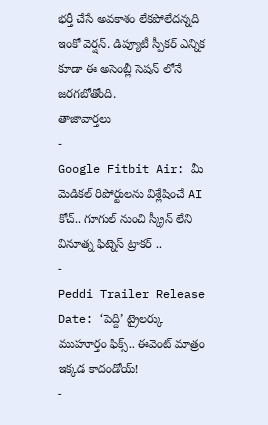భర్తీ చేసే అవకాశం లేకపోలేదన్నది ఇంకో వెర్షన్. డిప్యూటీ స్పీకర్ ఎన్నిక కూడా ఈ అసెంబ్లీ సెషన్ లోనే జరగబోతోంది.
తాజావార్తలు
-
Google Fitbit Air: మీ మెడికల్ రిపోర్టులను విశ్లేషించే AI కోచ్.. గూగుల్ నుంచి స్క్రీన్ లేని వినూత్న ఫిట్నెస్ ట్రాకర్ ..
-
Peddi Trailer Release Date: ‘పెద్ది’ ట్రైలర్కు ముహూర్తం ఫిక్స్.. ఈవెంట్ మాత్రం ఇక్కడ కాదండోయ్!
-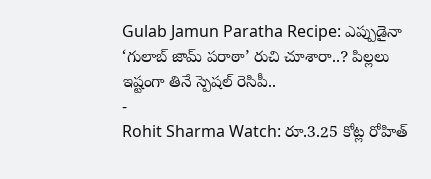Gulab Jamun Paratha Recipe: ఎప్పుడైనా ‘గులాబ్ జామ్ పరాఠా’ రుచి చూశారా..? పిల్లలు ఇష్టంగా తినే స్పెషల్ రెసిపీ..
-
Rohit Sharma Watch: రూ.3.25 కోట్ల రోహిత్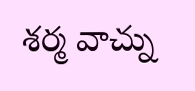శర్మ వాచ్ను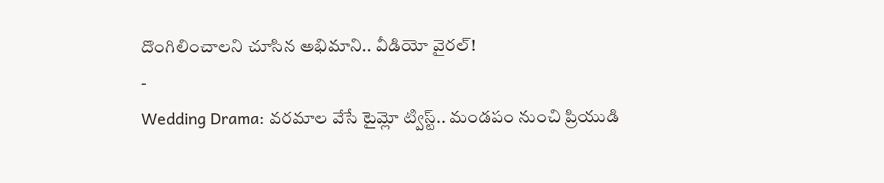దొంగిలించాలని చూసిన అభిమాని.. వీడియో వైరల్!
-
Wedding Drama: వరమాల వేసే టైమ్లో ట్విస్ట్.. మండపం నుంచి ప్రియుడి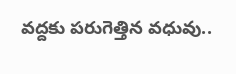వద్దకు పరుగెత్తిన వధువు..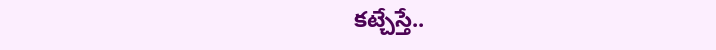కట్చేస్తే..